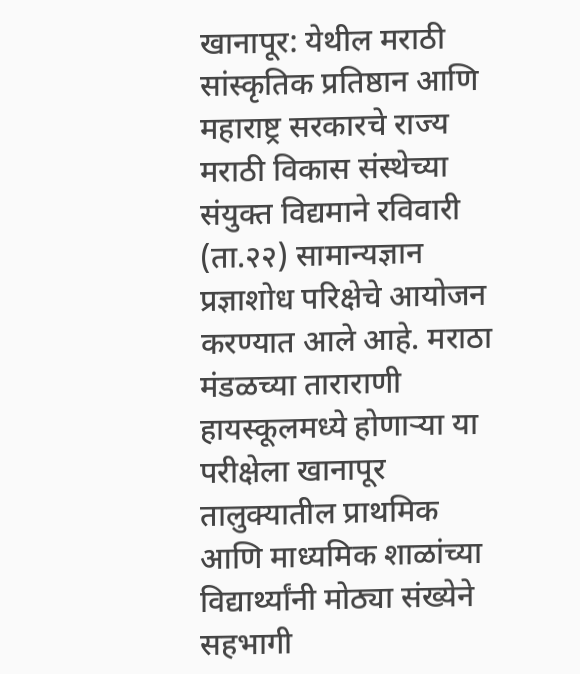खानापूर: येथील मराठी सांस्कृतिक प्रतिष्ठान आणि महाराष्ट्र सरकारचे राज्य मराठी विकास संस्थेच्या संयुक्त विद्यमाने रविवारी (ता.२२) सामान्यज्ञान प्रज्ञाशोध परिक्षेचे आयोजन करण्यात आले आहे. मराठा मंडळच्या ताराराणी हायस्कूलमध्ये होणाऱ्या या परीक्षेला खानापूर तालुक्यातील प्राथमिक आणि माध्यमिक शाळांच्या विद्यार्थ्यांनी मोठ्या संख्येने सहभागी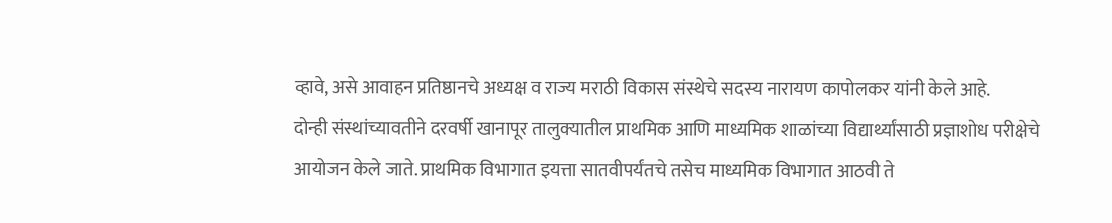व्हावे, असे आवाहन प्रतिष्ठानचे अध्यक्ष व राज्य मराठी विकास संस्थेचे सदस्य नारायण कापोलकर यांनी केले आहे.
दोन्ही संस्थांच्यावतीने दरवर्षी खानापूर तालुक्यातील प्राथमिक आणि माध्यमिक शाळांच्या विद्यार्थ्यांसाठी प्रज्ञाशोध परीक्षेचे आयोजन केले जाते. प्राथमिक विभागात इयत्ता सातवीपर्यंतचे तसेच माध्यमिक विभागात आठवी ते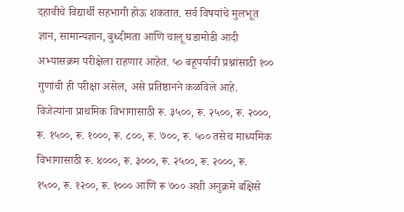दहावीचे विद्यार्थी सहभागी होऊ शकतात. सर्व विषयांचे मुलभूत ज्ञान, सामान्यज्ञान, बुध्दीमता आणि चालू घडामोडी आदी अभ्यासक्रम परीक्षेला राहणार आहेत. ५० बहूपर्यायी प्रश्नांसाठी १०० गुणांची ही परीक्षा असेल, असे प्रतिष्ठानने कळविले आहे.
विजेत्यांना प्राथमिक विभागासाठी रू. ३५००, रू. २५००, रू. २०००, रू. १५००, रू. १०००, रू. ८००, रू. ७००, रू. ५०० तसेच माध्यमिक विभागासाठी रू. ४०००, रू. ३०००, रू. २५००, रू. २०००, रू. १५००, रू. १२००, रू. १००० आणि रू ७०० अशी अनुक्रमे बक्षिसे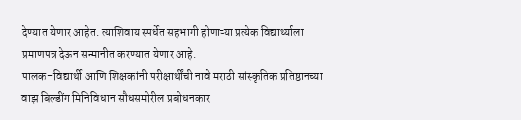देण्यात येणार आहेत. त्याशिवाय स्पर्धेत सहभागी होणाऱ्या प्रत्येक विद्यार्थ्याला प्रमाणपत्र देऊन सन्मानीत करण्यात येणार आहे.
पालक-विद्यार्थी आणि शिक्षकांनी परीक्षार्थींची नावे मराठी सांस्कृतिक प्रतिष्ठानच्या वाझ बिल्डींग मिनिविधान सौधसमोरील प्रबोधनकार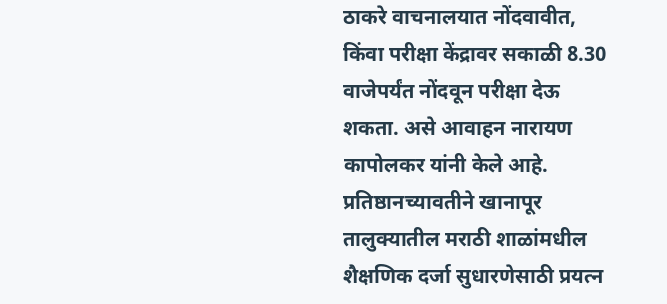ठाकरे वाचनालयात नोंदवावीत, किंवा परीक्षा केंद्रावर सकाळी 8.30 वाजेपर्यंत नोंदवून परीक्षा देऊ शकता. असे आवाहन नारायण कापोलकर यांनी केले आहे.
प्रतिष्ठानच्यावतीने खानापूर तालुक्यातील मराठी शाळांमधील शैक्षणिक दर्जा सुधारणेसाठी प्रयत्न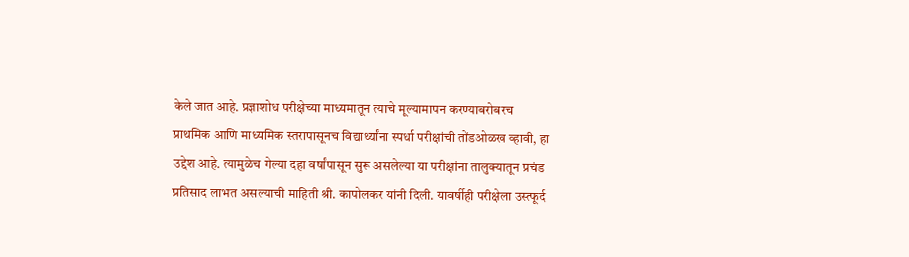केले जात आहे. प्रज्ञाशोध परीक्षेच्या माध्यमातून त्याचे मूल्यामापन करण्याबरोबरच प्राथमिक आणि माध्यमिक स्तरापासूनच विद्यार्थ्यांना स्पर्धा परीक्षांची तोंडओळख व्हावी, हा उद्देश आहे. त्यामुळेच गेल्या दहा वर्षांपासून सुरू असलेल्या या परीक्षांना तालुक्यातून प्रचंड प्रतिसाद लाभत असल्याची माहिती श्री. कापोलकर यांनी दिली. यावर्षीही परीक्षेला उस्त्फूर्द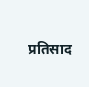प्रतिसाद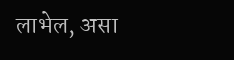लाभेल, असा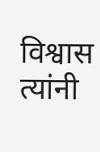विश्वास त्यांनी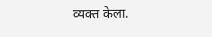व्यक्त केला.